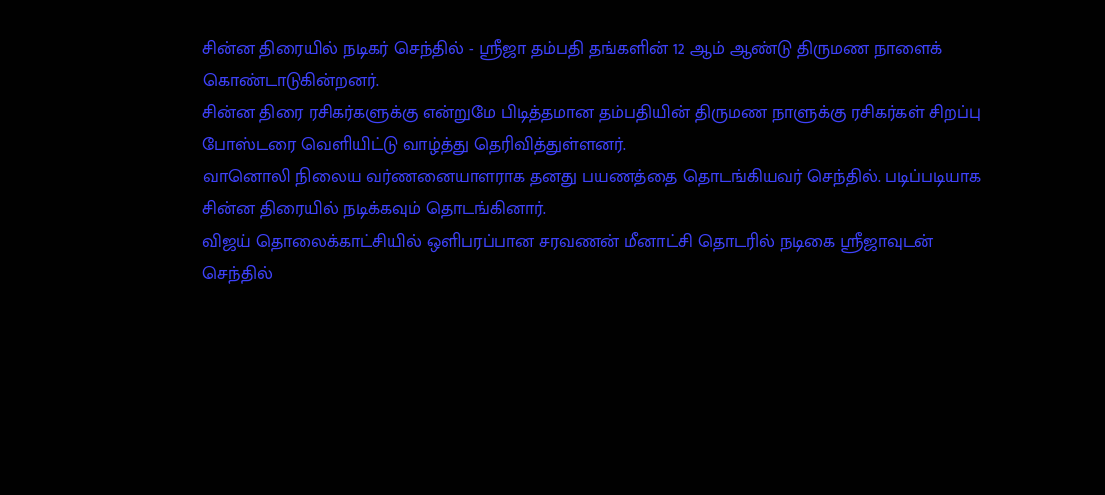சின்ன திரையில் நடிகர் செந்தில் - ஸ்ரீஜா தம்பதி தங்களின் 12 ஆம் ஆண்டு திருமண நாளைக் கொண்டாடுகின்றனர்.
சின்ன திரை ரசிகர்களுக்கு என்றுமே பிடித்தமான தம்பதியின் திருமண நாளுக்கு ரசிகர்கள் சிறப்பு போஸ்டரை வெளியிட்டு வாழ்த்து தெரிவித்துள்ளனர்.
வானொலி நிலைய வர்ணனையாளராக தனது பயணத்தை தொடங்கியவர் செந்தில். படிப்படியாக சின்ன திரையில் நடிக்கவும் தொடங்கினார்.
விஜய் தொலைக்காட்சியில் ஒளிபரப்பான சரவணன் மீனாட்சி தொடரில் நடிகை ஸ்ரீஜாவுடன் செந்தில்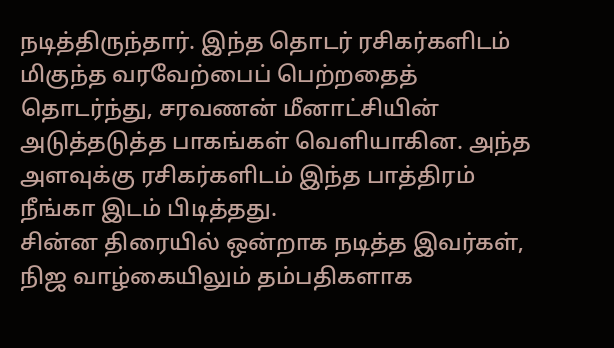நடித்திருந்தார். இந்த தொடர் ரசிகர்களிடம் மிகுந்த வரவேற்பைப் பெற்றதைத் தொடர்ந்து, சரவணன் மீனாட்சியின் அடுத்தடுத்த பாகங்கள் வெளியாகின. அந்த அளவுக்கு ரசிகர்களிடம் இந்த பாத்திரம் நீங்கா இடம் பிடித்தது.
சின்ன திரையில் ஒன்றாக நடித்த இவர்கள், நிஜ வாழ்கையிலும் தம்பதிகளாக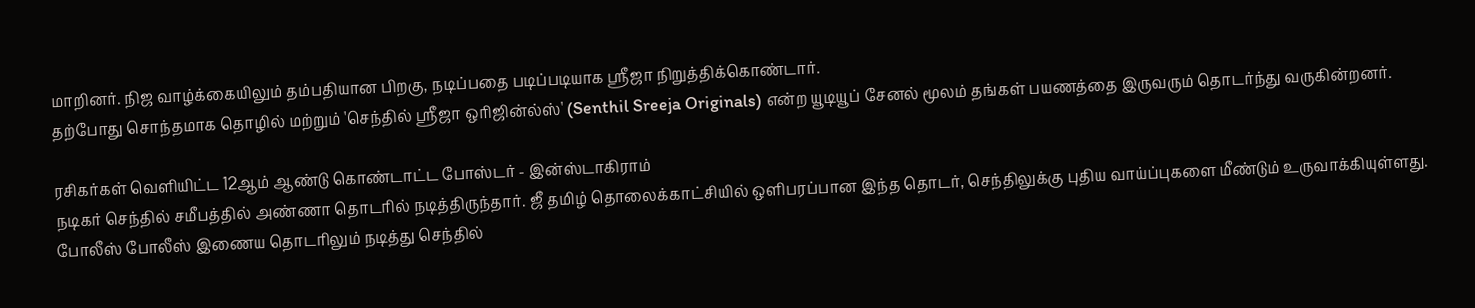மாறினர். நிஜ வாழ்க்கையிலும் தம்பதியான பிறகு, நடிப்பதை படிப்படியாக ஸ்ரீஜா நிறுத்திக்கொண்டார்.
தற்போது சொந்தமாக தொழில் மற்றும் 'செந்தில் ஸ்ரீஜா ஒரிஜின்ல்ஸ்' (Senthil Sreeja Originals) என்ற யூடியூப் சேனல் மூலம் தங்கள் பயணத்தை இருவரும் தொடர்ந்து வருகின்றனர்.

ரசிகர்கள் வெளியிட்ட 12ஆம் ஆண்டு கொண்டாட்ட போஸ்டர் - இன்ஸ்டாகிராம்
நடிகர் செந்தில் சமீபத்தில் அண்ணா தொடரில் நடித்திருந்தார். ஜீ தமிழ் தொலைக்காட்சியில் ஒளிபரப்பான இந்த தொடர், செந்திலுக்கு புதிய வாய்ப்புகளை மீண்டும் உருவாக்கியுள்ளது.
போலீஸ் போலீஸ் இணைய தொடரிலும் நடித்து செந்தில்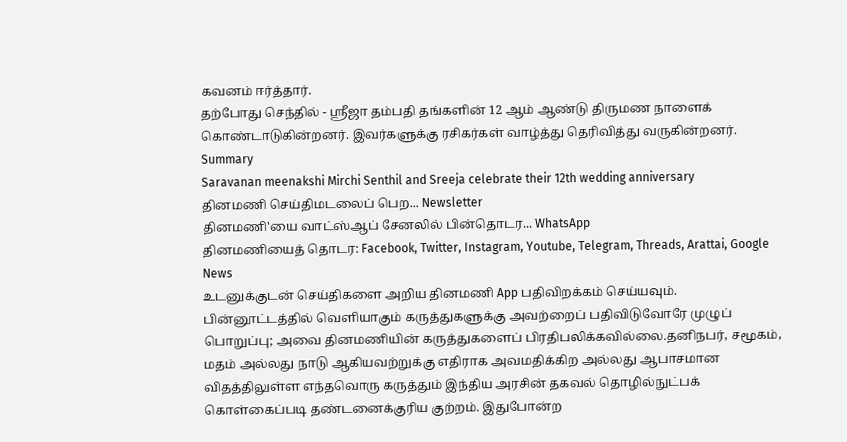கவனம் ஈர்த்தார்.
தற்போது செந்தில் - ஸ்ரீஜா தம்பதி தங்களின் 12 ஆம் ஆண்டு திருமண நாளைக் கொண்டாடுகின்றனர். இவர்களுக்கு ரசிகர்கள் வாழ்த்து தெரிவித்து வருகின்றனர்.
Summary
Saravanan meenakshi Mirchi Senthil and Sreeja celebrate their 12th wedding anniversary
தினமணி செய்திமடலைப் பெற... Newsletter
தினமணி'யை வாட்ஸ்ஆப் சேனலில் பின்தொடர... WhatsApp
தினமணியைத் தொடர: Facebook, Twitter, Instagram, Youtube, Telegram, Threads, Arattai, Google News
உடனுக்குடன் செய்திகளை அறிய தினமணி App பதிவிறக்கம் செய்யவும்.
பின்னூட்டத்தில் வெளியாகும் கருத்துகளுக்கு அவற்றைப் பதிவிடுவோரே முழுப் பொறுப்பு; அவை தினமணியின் கருத்துகளைப் பிரதிபலிக்கவில்லை.தனிநபர், சமூகம், மதம் அல்லது நாடு ஆகியவற்றுக்கு எதிராக அவமதிக்கிற அல்லது ஆபாசமான விதத்திலுள்ள எந்தவொரு கருத்தும் இந்திய அரசின் தகவல் தொழில்நுட்பக் கொள்கைப்படி தண்டனைக்குரிய குற்றம். இதுபோன்ற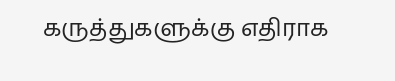கருத்துகளுக்கு எதிராக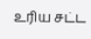உரிய சட்ட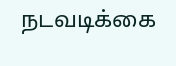நடவடிக்கை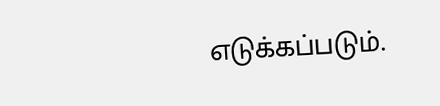எடுக்கப்படும்.